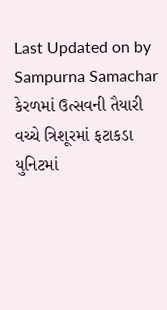Last Updated on by Sampurna Samachar
કેરળમાં ઉત્સવની તૈયારી વચ્ચે ત્રિશૂરમાં ફટાકડા યુનિટમાં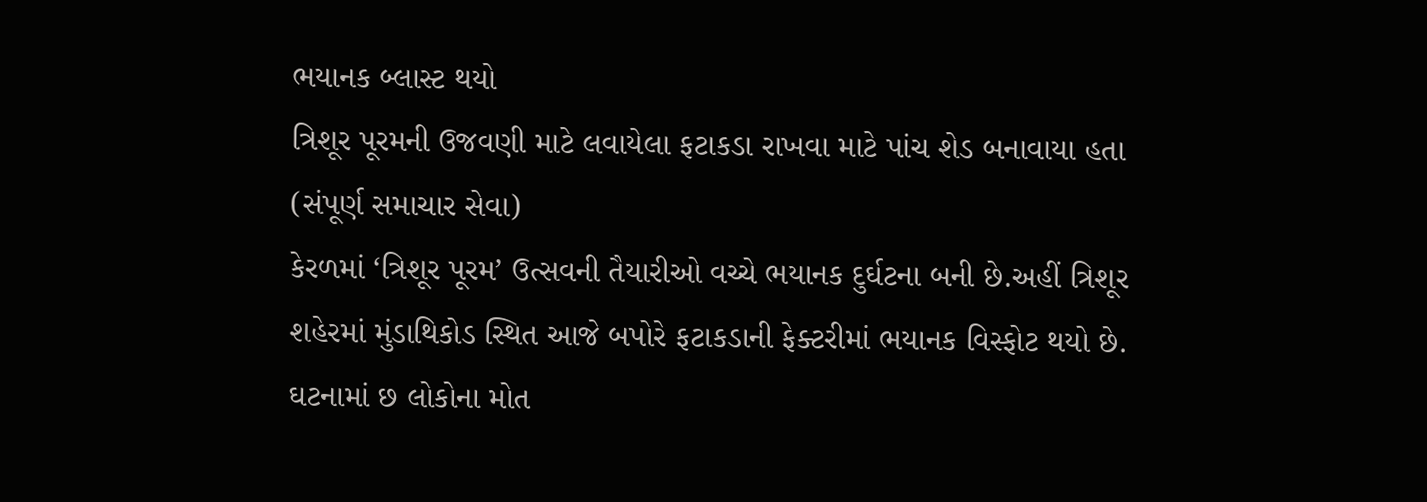ભયાનક બ્લાસ્ટ થયો
ત્રિશૂર પૂરમની ઉજવણી માટે લવાયેલા ફટાકડા રાખવા માટે પાંચ શેડ બનાવાયા હતા
(સંપૂર્ણ સમાચાર સેવા)
કેરળમાં ‘ત્રિશૂર પૂરમ’ ઉત્સવની તૈયારીઓ વચ્ચે ભયાનક દુર્ઘટના બની છે.અહીં ત્રિશૂર શહેરમાં મુંડાથિકોડ સ્થિત આજે બપોરે ફટાકડાની ફેક્ટરીમાં ભયાનક વિસ્ફોટ થયો છે. ઘટનામાં છ લોકોના મોત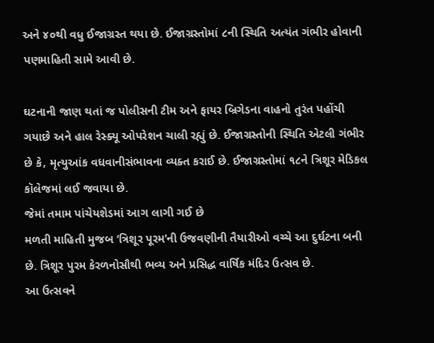અને ૪૦થી વધુ ઈજાગ્રસ્ત થયા છે. ઈજાગ્રસ્તોમાં ૮ની સ્થિતિ અત્યંત ગંભીર હોવાની પણમાહિતી સામે આવી છે.

ઘટનાની જાણ થતાં જ પોલીસની ટીમ અને ફાયર બ્રિગેડના વાહનો તુરંત પહોંચી ગયાછે અને હાલ રેસ્ક્યૂ ઓપરેશન ચાલી રહ્યું છે. ઈજાગ્રસ્તોની સ્થિતિ એટલી ગંભીર છે કે, મૃત્યુઆંક વધવાનીસંભાવના વ્યક્ત કરાઈ છે. ઈજાગ્રસ્તોમાં ૧૮ને ત્રિશૂર મેડિકલ કૉલેજમાં લઈ જવાયા છે.
જેમાં તમામ પાંચેયશેડમાં આગ લાગી ગઈ છે
મળતી માહિતી મુજબ ‘ત્રિશૂર પૂરમ’ની ઉજવણીની તૈયારીઓ વચ્ચે આ દુર્ઘટના બની છે. ત્રિશૂર પુરમ કેરળનોસૌથી ભવ્ય અને પ્રસિદ્ધ વાર્ષિક મંદિર ઉત્સવ છે.
આ ઉત્સવને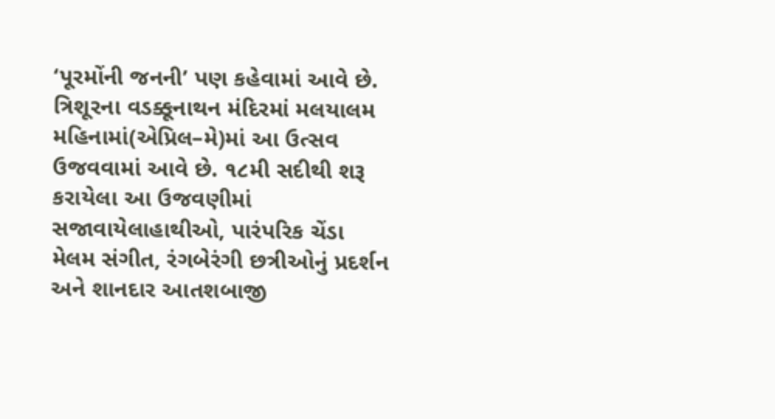‘પૂરમોંની જનની’ પણ કહેવામાં આવે છે. ત્રિશૂરના વડક્કૂનાથન મંદિરમાં મલયાલમ મહિનામાં(એપ્રિલ–મે)માં આ ઉત્સવ ઉજવવામાં આવે છે. ૧૮મી સદીથી શરૂ કરાયેલા આ ઉજવણીમાં સજાવાયેલાહાથીઓ, પારંપરિક ચેંડા મેલમ સંગીત, રંગબેરંગી છત્રીઓનું પ્રદર્શન અને શાનદાર આતશબાજી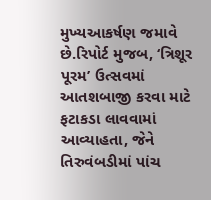મુખ્યઆકર્ષણ જમાવે છે.રિપોર્ટ મુજબ, ‘ત્રિશૂર પૂરમ’ ઉત્સવમાં આતશબાજી કરવા માટે ફટાકડા લાવવામાં આવ્યાહતા, જેને તિરુવંબડીમાં પાંચ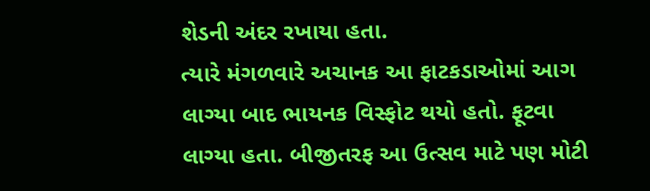શેડની અંદર રખાયા હતા.
ત્યારે મંગળવારે અચાનક આ ફાટકડાઓમાં આગ લાગ્યા બાદ ભાયનક વિસ્ફોટ થયો હતો. ફૂટવા લાગ્યા હતા. બીજીતરફ આ ઉત્સવ માટે પણ મોટી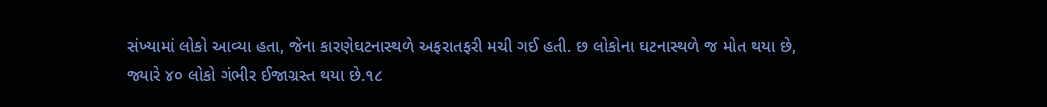સંખ્યામાં લોકો આવ્યા હતા, જેના કારણેઘટનાસ્થળે અફરાતફરી મચી ગઈ હતી. છ લોકોના ઘટનાસ્થળે જ મોત થયા છે,
જ્યારે ૪૦ લોકો ગંભીર ઈજાગ્રસ્ત થયા છે.૧૮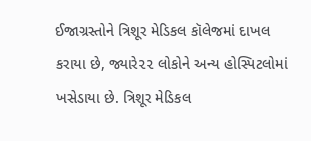ઈજાગ્રસ્તોને ત્રિશૂર મેડિકલ કૉલેજમાં દાખલ કરાયા છે, જ્યારે૨૨ લોકોને અન્ય હોસ્પિટલોમાં ખસેડાયા છે. ત્રિશૂર મેડિકલ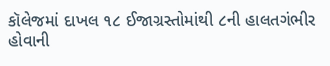કૉલેજમાં દાખલ ૧૮ ઈજાગ્રસ્તોમાંથી ૮ની હાલતગંભીર હોવાની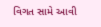વિગત સામે આવી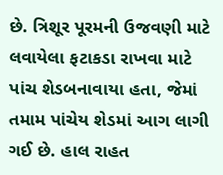છે. ત્રિશૂર પૂરમની ઉજવણી માટે લવાયેલા ફટાકડા રાખવા માટે પાંચ શેડબનાવાયા હતા, જેમાં તમામ પાંચેય શેડમાં આગ લાગી ગઈ છે. હાલ રાહત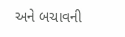અને બચાવની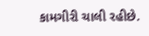કામગીરી ચાલી રહીછે.